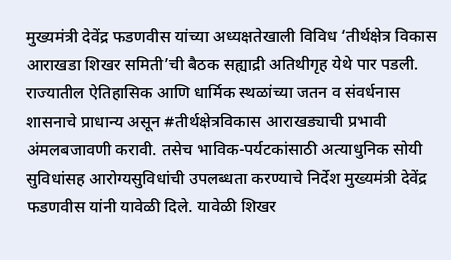मुख्यमंत्री देवेंद्र फडणवीस यांच्या अध्यक्षतेखाली विविध ‘तीर्थक्षेत्र विकास आराखडा शिखर समिती’ची बैठक सह्याद्री अतिथीगृह येथे पार पडली.
राज्यातील ऐतिहासिक आणि धार्मिक स्थळांच्या जतन व संवर्धनास शासनाचे प्राधान्य असून #तीर्थक्षेत्रविकास आराखड्याची प्रभावी अंमलबजावणी करावी. तसेच भाविक-पर्यटकांसाठी अत्याधुनिक सोयी सुविधांसह आरोग्यसुविधांची उपलब्धता करण्याचे निर्देश मुख्यमंत्री देवेंद्र फडणवीस यांनी यावेळी दिले. यावेळी शिखर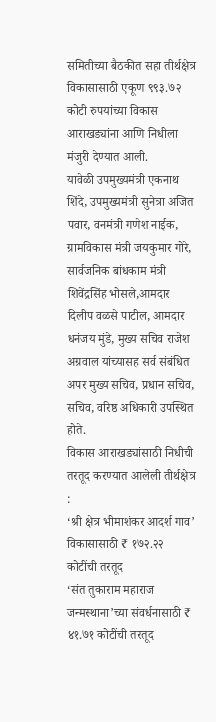समितीच्या बैठकीत सहा तीर्थक्षेत्र विकासासाठी एकूण ९९३.७२ कोटी रुपयांच्या विकास आराखड्यांना आणि निधीला मंजुरी देण्यात आली.
यावेळी उपमुख्यमंत्री एकनाथ शिंदे, उपमुख्यमंत्री सुनेत्रा अजित पवार, वनमंत्री गणेश नाईक, ग्रामविकास मंत्री जयकुमार गोरे, सार्वजनिक बांधकाम मंत्री शिवेंद्रसिंह भोसले,आमदार दिलीप वळसे पाटील, आमदार धनंजय मुंडे, मुख्य सचिव राजेश अग्रवाल यांच्यासह सर्व संबंधित अपर मुख्य सचिव, प्रधान सचिव, सचिव, वरिष्ठ अधिकारी उपस्थित होते.
विकास आराखड्यांसाठी निधीची तरतूद करण्यात आलेली तीर्थक्षेत्र :
‘श्री क्षेत्र भीमाशंकर आदर्श गाव’ विकासासाठी ₹ १७२.२२ कोटींची तरतूद
‘संत तुकाराम महाराज जन्मस्थाना’च्या संवर्धनासाठी ₹ ४१.७१ कोटींची तरतूद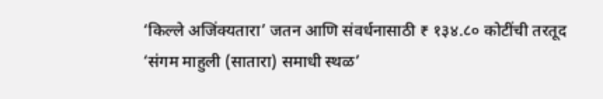‘किल्ले अजिंक्यतारा’ जतन आणि संवर्धनासाठी ₹ १३४.८० कोटींची तरतूद
‘संगम माहुली (सातारा) समाधी स्थळ’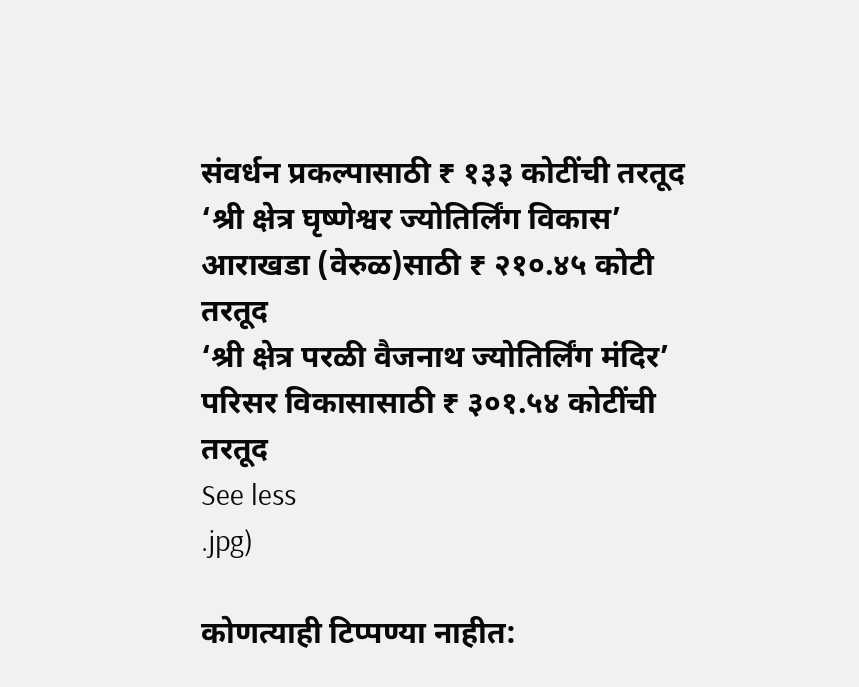संवर्धन प्रकल्पासाठी ₹ १३३ कोटींची तरतूद
‘श्री क्षेत्र घृष्णेश्वर ज्योतिर्लिंग विकास’ आराखडा (वेरुळ)साठी ₹ २१०.४५ कोटी तरतूद
‘श्री क्षेत्र परळी वैजनाथ ज्योतिर्लिंग मंदिर’ परिसर विकासासाठी ₹ ३०१.५४ कोटींची तरतूद
See less
.jpg)

कोणत्याही टिप्पण्या नाहीत: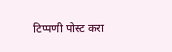टिप्पणी पोस्ट करा